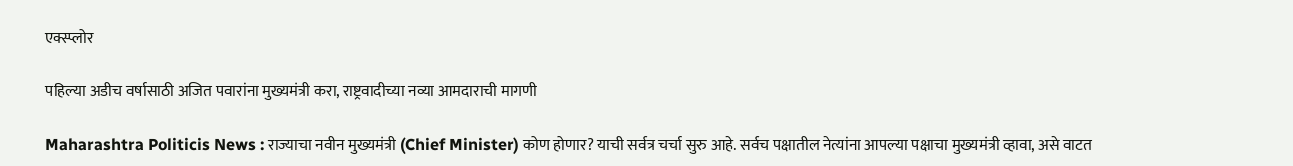एक्स्प्लोर

पहिल्या अडीच वर्षासाठी अजित पवारांना मुख्यमंत्री करा, राष्ट्रवादीच्या नव्या आमदाराची मागणी

Maharashtra Politicis News : राज्याचा नवीन मुख्यमंत्री (Chief Minister) कोण होणार? याची सर्वत्र चर्चा सुरु आहे. सर्वच पक्षातील नेत्यांना आपल्या पक्षाचा मुख्यमंत्री व्हावा, असे वाटत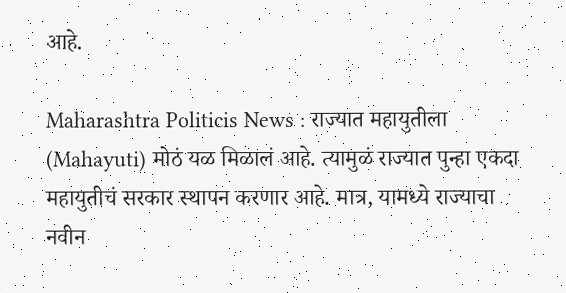आहे.

Maharashtra Politicis News : राज्यात महायुतीला (Mahayuti) मोठं यळ मिळालं आहे. त्यामुळं राज्यात पुन्हा एकदा महायुतीचं सरकार स्थापन करणार आहे. मात्र, यामध्ये राज्याचा नवीन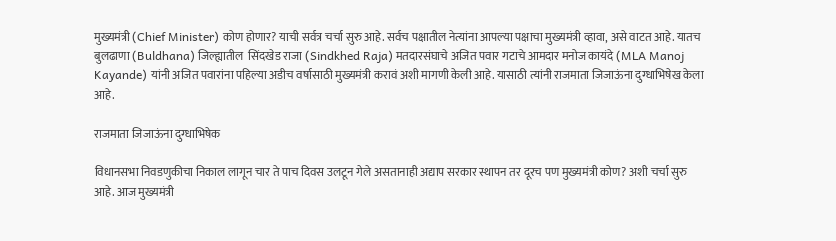मुख्यमंत्री (Chief Minister) कोण होणार? याची सर्वत्र चर्चा सुरु आहे. सर्वच पक्षातील नेत्यांना आपल्या पक्षाचा मुख्यमंत्री व्हावा, असे वाटत आहे. यातच बुलढाणा (Buldhana) जिल्ह्यातील  सिंदखेड राजा (Sindkhed Raja) मतदारसंघाचे अजित पवार गटाचे आमदार मनोज कायंदे (MLA Manoj Kayande) यांनी अजित पवारांना पहिल्या अडीच वर्षासाठी मुख्यमंत्री करावं अशी मागणी केली आहे. यासाठी त्यांनी राजमाता जिजाऊंना दुग्धाभिषेख केला आहे.

राजमाता जिजाऊंना दुग्धाभिषेक

विधानसभा निवडणुकीचा निकाल लागून चार ते पाच दिवस उलटून गेले असतानाही अद्याप सरकार स्थापन तर दूरच पण मुख्यमंत्री कोण? अशी चर्चा सुरु आहे. आज मुख्यमंत्री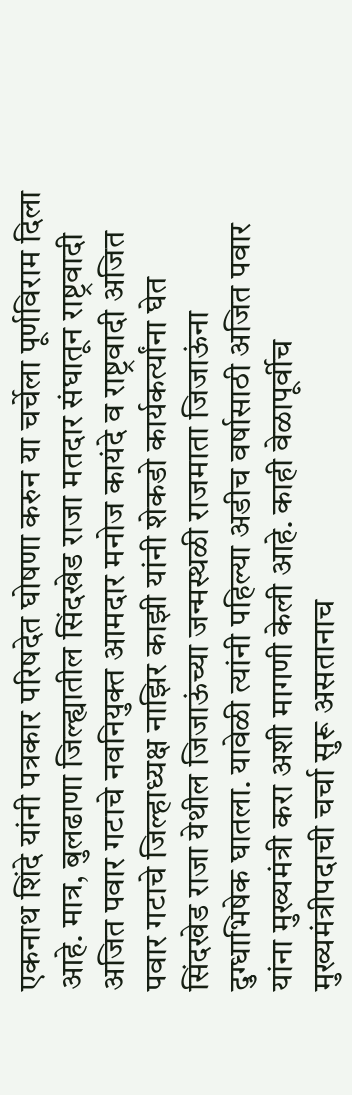एकनाथ शिंदे यांनी पत्रकार परिषदेत घोषणा करुन या चर्चेला पूर्णविराम दिला आहे. मात्र, बुलढाणा जिल्ह्यातील सिंदखेड राजा मतदार संघातून राष्ट्रवादी अजित पवार गटाचे नवनियुक्त आमदार मनोज कायंदे व राष्ट्रवादी अजित पवार गटाचे जिल्हाध्यक्ष नाझिर काझी यांनी शेकडो कार्यकर्त्यांना घेत सिंदखेड राजा येथील जिजाऊंच्या जन्मस्थळी राजमाता जिजाऊंना दुग्धाभिषेक घातला. यावेळी त्यांनी पहिल्या अडीच वर्षासाठी अजित पवार यांना मुख्यमंत्री करा अशी मागणी केली आहे. काही वेळापूर्वीच मुख्यमंत्रीपदाची चर्चा सुरू असतानाच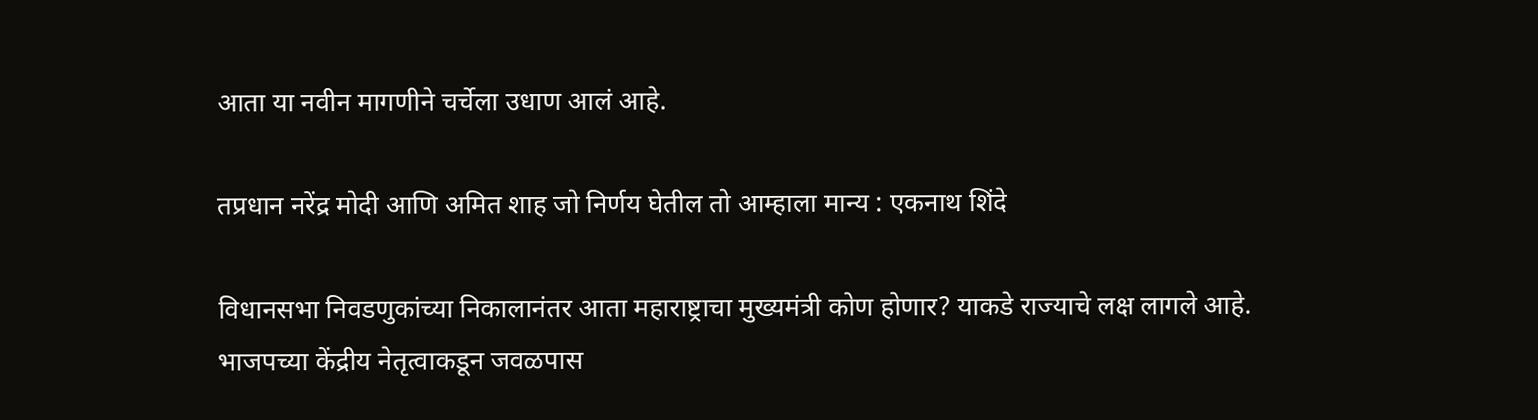आता या नवीन मागणीने चर्चेला उधाण आलं आहे.

तप्रधान नरेंद्र मोदी आणि अमित शाह जो निर्णय घेतील तो आम्हाला मान्य : एकनाथ शिंदे

विधानसभा निवडणुकांच्या निकालानंतर आता महाराष्ट्राचा मुख्यमंत्री कोण होणार? याकडे राज्याचे लक्ष लागले आहे. भाजपच्या केंद्रीय नेतृत्वाकडून जवळपास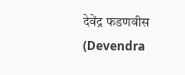देवेंद्र फडणवीस (Devendra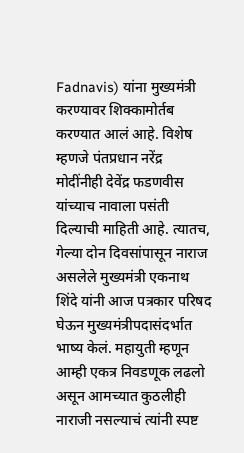Fadnavis) यांना मुख्यमंत्री करण्यावर शिक्कामोर्तब करण्यात आलं आहे. विशेष म्हणजे पंतप्रधान नरेंद्र मोदींनीही देवेंद्र फडणवीस यांच्याच नावाला पसंती दिल्याची माहिती आहे. त्यातच, गेल्या दोन दिवसांपासून नाराज असलेले मुख्यमंत्री एकनाथ शिंदे यांनी आज पत्रकार परिषद घेऊन मुख्यमंत्रीपदासंदर्भात भाष्य केलं. महायुती म्हणून आम्ही एकत्र निवडणूक लढलो असून आमच्यात कुठलीही नाराजी नसल्याचं त्यांनी स्पष्ट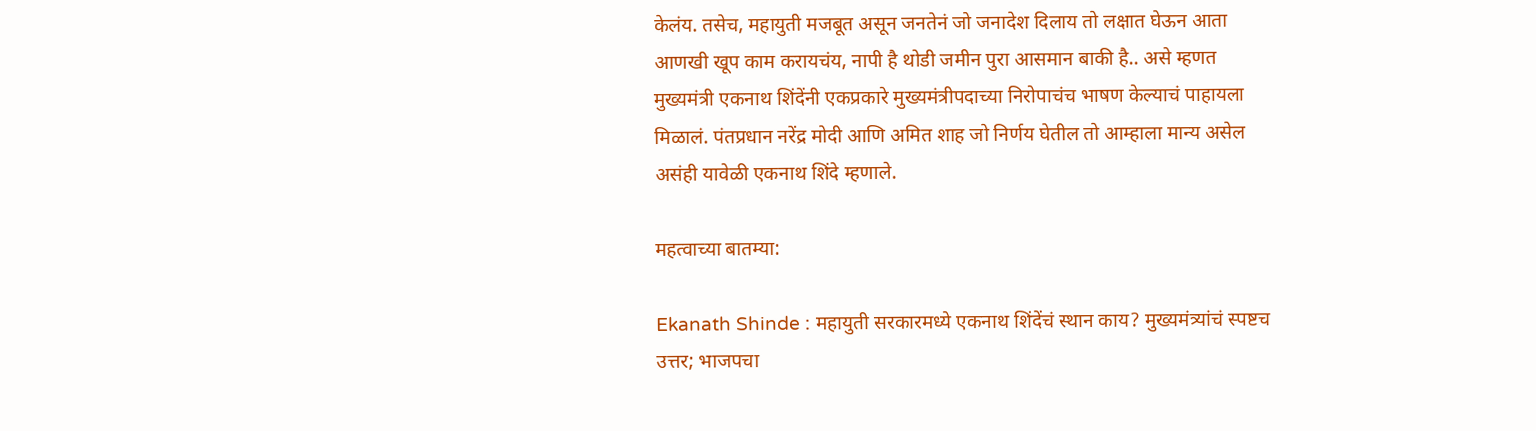केलंय. तसेच, महायुती मजबूत असून जनतेनं जो जनादेश दिलाय तो लक्षात घेऊन आता आणखी खूप काम करायचंय, नापी है थोडी जमीन पुरा आसमान बाकी है.. असे म्हणत मुख्यमंत्री एकनाथ शिंदेंनी एकप्रकारे मुख्यमंत्रीपदाच्या निरोपाचंच भाषण केल्याचं पाहायला मिळालं. पंतप्रधान नरेंद्र मोदी आणि अमित शाह जो निर्णय घेतील तो आम्हाला मान्य असेल असंही यावेळी एकनाथ शिंदे म्हणाले.

महत्वाच्या बातम्या:

Ekanath Shinde : महायुती सरकारमध्ये एकनाथ शिंदेंचं स्थान काय? मुख्यमंत्र्यांचं स्पष्टच उत्तर; भाजपचा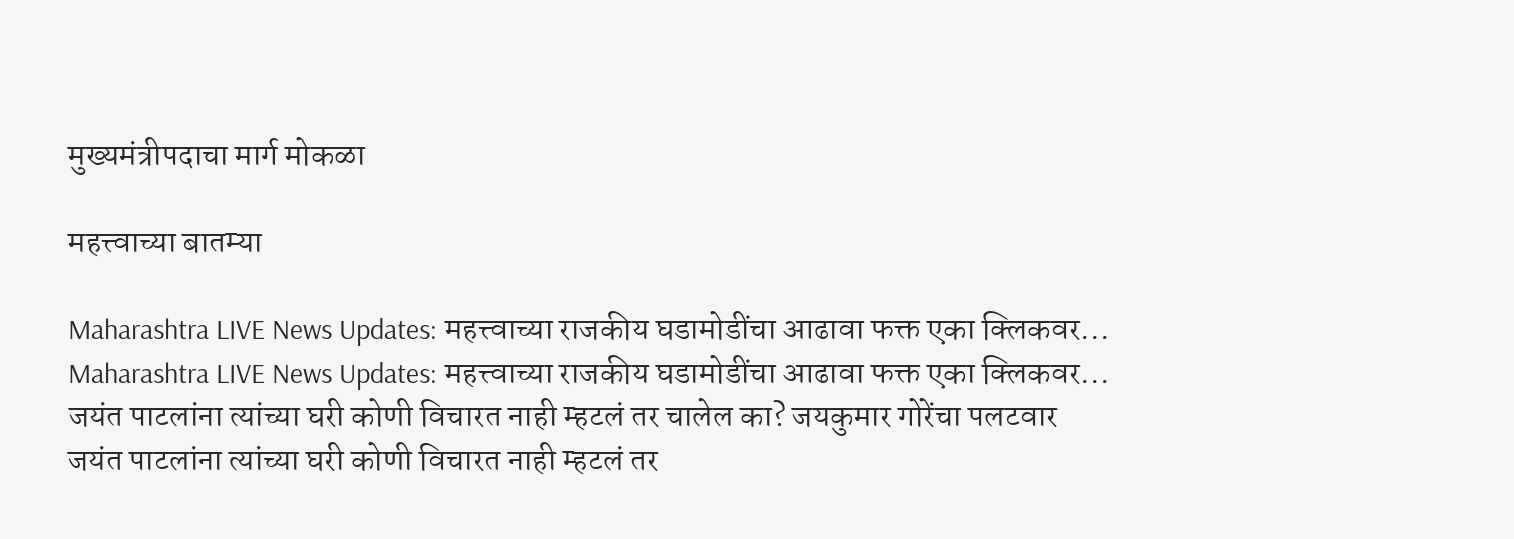मुख्यमंत्रीपदाचा मार्ग मोकळा

महत्त्वाच्या बातम्या

Maharashtra LIVE News Updates: महत्त्वाच्या राजकीय घडामोडींचा आढावा फक्त एका क्लिकवर...
Maharashtra LIVE News Updates: महत्त्वाच्या राजकीय घडामोडींचा आढावा फक्त एका क्लिकवर...
जयंत पाटलांना त्यांच्या घरी कोणी विचारत नाही म्हटलं तर चालेल का? जयकुमार गोरेंचा पलटवार
जयंत पाटलांना त्यांच्या घरी कोणी विचारत नाही म्हटलं तर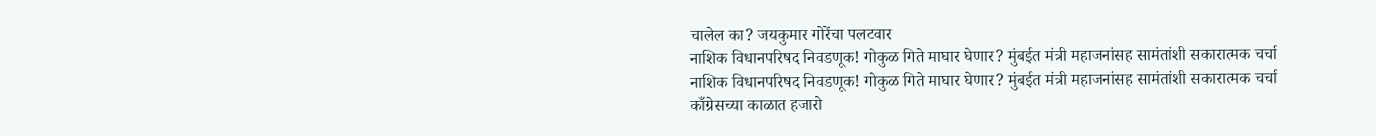चालेल का? जयकुमार गोरेंचा पलटवार
नाशिक विधानपरिषद निवडणूक! गोकुळ गिते माघार घेणार? मुंबईत मंत्री महाजनांसह सामंतांशी सकारात्मक चर्चा
नाशिक विधानपरिषद निवडणूक! गोकुळ गिते माघार घेणार? मुंबईत मंत्री महाजनांसह सामंतांशी सकारात्मक चर्चा
काँग्रेसच्या काळात हजारो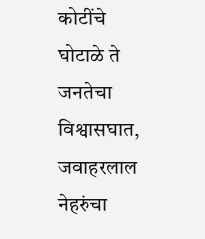कोटींचे घोटाळे ते जनतेचा विश्वासघात, जवाहरलाल नेहरुंचा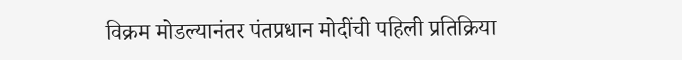विक्रम मोडल्यानंतर पंतप्रधान मोदींची पहिली प्रतिक्रिया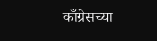काँग्रेसच्या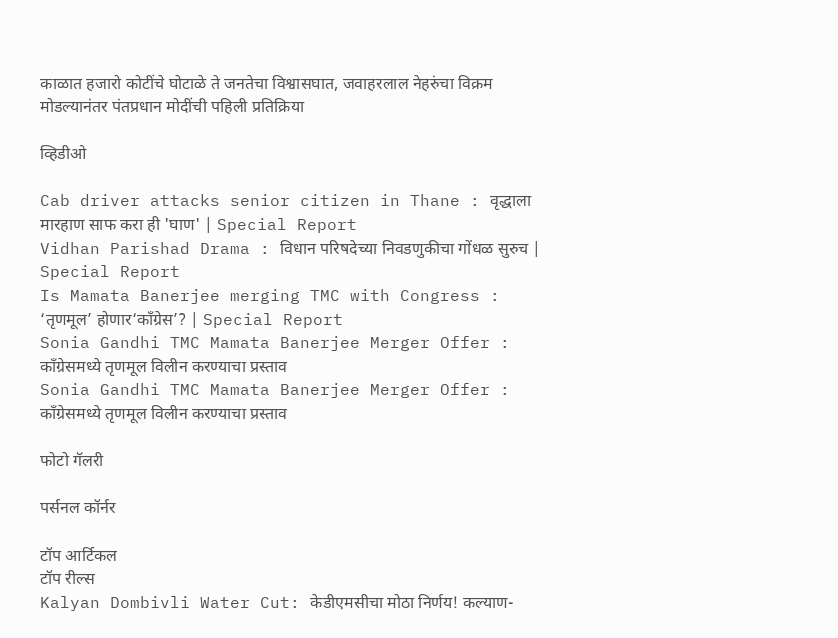काळात हजारो कोटींचे घोटाळे ते जनतेचा विश्वासघात, जवाहरलाल नेहरुंचा विक्रम मोडल्यानंतर पंतप्रधान मोदींची पहिली प्रतिक्रिया

व्हिडीओ

Cab driver attacks senior citizen in Thane : वृद्धाला मारहाण साफ करा ही 'घाण' | Special Report
Vidhan Parishad Drama : विधान परिषदेच्या निवडणुकीचा गोंधळ सुरुच | Special Report
Is Mamata Banerjee merging TMC with Congress : ‘तृणमूल’ होणार‘काँग्रेस’? | Special Report
Sonia Gandhi TMC Mamata Banerjee Merger Offer : काँग्रेसमध्ये तृणमूल विलीन करण्याचा प्रस्ताव
Sonia Gandhi TMC Mamata Banerjee Merger Offer : काँग्रेसमध्ये तृणमूल विलीन करण्याचा प्रस्ताव

फोटो गॅलरी

पर्सनल कॉर्नर

टॉप आर्टिकल
टॉप रील्स
Kalyan Dombivli Water Cut: केडीएमसीचा मोठा निर्णय! कल्याण-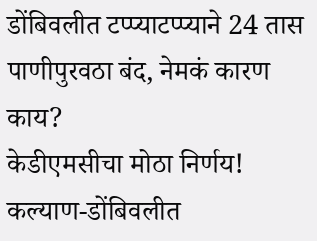डोंबिवलीत टप्प्याटप्प्याने 24 तास पाणीपुरवठा बंद, नेमकं कारण काय?
केडीएमसीचा मोठा निर्णय! कल्याण-डोंबिवलीत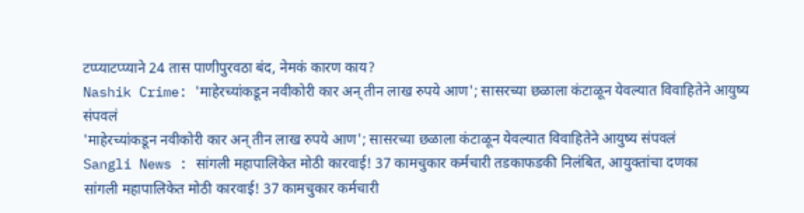टप्प्याटप्प्याने 24 तास पाणीपुरवठा बंद, नेमकं कारण काय?
Nashik Crime: 'माहेरच्यांकडून नवीकोरी कार अन् तीन लाख रुपये आण'; सासरच्या छळाला कंटाळून येवल्यात विवाहितेने आयुष्य संपवलं
'माहेरच्यांकडून नवीकोरी कार अन् तीन लाख रुपये आण'; सासरच्या छळाला कंटाळून येवल्यात विवाहितेने आयुष्य संपवलं
Sangli News : सांगली महापालिकेत मोठी कारवाई! 37 कामचुकार कर्मचारी तडकाफडकी निलंबित, आयुक्तांचा दणका
सांगली महापालिकेत मोठी कारवाई! 37 कामचुकार कर्मचारी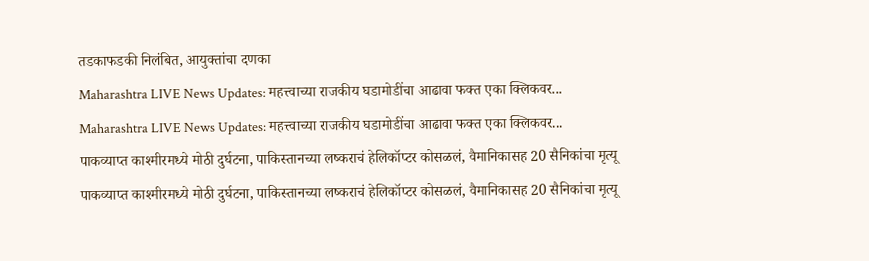तडकाफडकी निलंबित, आयुक्तांचा दणका
Maharashtra LIVE News Updates: महत्त्वाच्या राजकीय घडामोडींचा आढावा फक्त एका क्लिकवर...
Maharashtra LIVE News Updates: महत्त्वाच्या राजकीय घडामोडींचा आढावा फक्त एका क्लिकवर...
पाकव्याप्त काश्मीरमध्ये मोठी दुर्घटना, पाकिस्तानच्या लष्कराचं हेलिकॉप्टर कोसळलं, वैमानिकासह 20 सैनिकांचा मृत्यू
पाकव्याप्त काश्मीरमध्ये मोठी दुर्घटना, पाकिस्तानच्या लष्कराचं हेलिकॉप्टर कोसळलं, वैमानिकासह 20 सैनिकांचा मृत्यू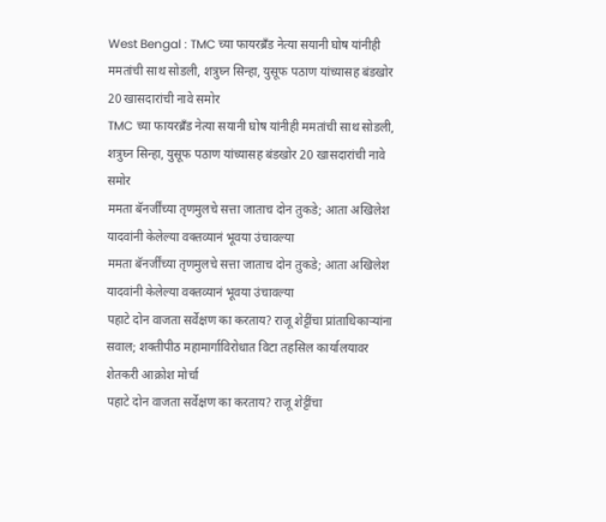West Bengal : TMC च्या फायरब्रँड नेत्या सयानी घोष यांनीही ममतांची साथ सोडली, शत्रुघ्न सिन्हा, युसूफ पठाण यांच्यासह बंडखोर 20 खासदारांची नावे समोर
TMC च्या फायरब्रँड नेत्या सयानी घोष यांनीही ममतांची साथ सोडली, शत्रुघ्न सिन्हा, युसूफ पठाण यांच्यासह बंडखोर 20 खासदारांची नावे समोर
ममता बॅनर्जींच्या तृणमुलचे सत्ता जाताच दोन तुकडे; आता अखिलेश यादवांनी केलेल्या वक्तव्यानं भूवया उंचावल्या
ममता बॅनर्जींच्या तृणमुलचे सत्ता जाताच दोन तुकडे; आता अखिलेश यादवांनी केलेल्या वक्तव्यानं भूवया उंचावल्या
पहाटे दोन वाजता सर्वेक्षण का करताय? राजू शेट्टींचा प्रांताधिकाऱ्यांना सवाल; शक्तीपीठ महामार्गाविरोधात विटा तहसिल कार्यालयावर शेतकरी आक्रोश मोर्चा
पहाटे दोन वाजता सर्वेक्षण का करताय? राजू शेट्टींचा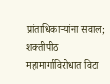प्रांताधिकाऱ्यांना सवाल; शक्तीपीठ महामार्गाविरोधात विटा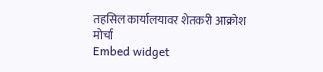तहसिल कार्यालयावर शेतकरी आक्रोश मोर्चा
Embed widget